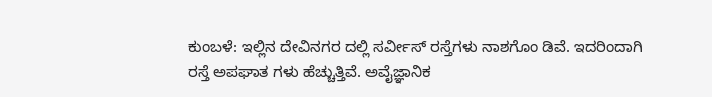ಕುಂಬಳೆ: ಇಲ್ಲಿನ ದೇವಿನಗರ ದಲ್ಲಿ ಸರ್ವೀಸ್ ರಸ್ತೆಗಳು ನಾಶಗೊಂ ಡಿವೆ. ಇದರಿಂದಾಗಿ ರಸ್ತೆ ಅಪಘಾತ ಗಳು ಹೆಚ್ಚುತ್ತಿವೆ. ಅವೈಜ್ಞಾನಿಕ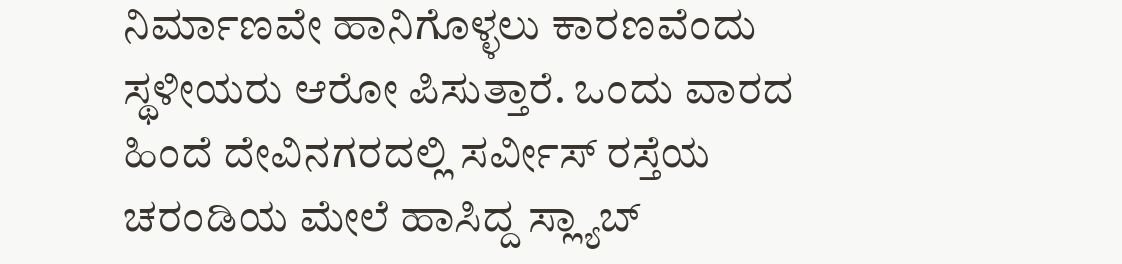ನಿರ್ಮಾಣವೇ ಹಾನಿಗೊಳ್ಳಲು ಕಾರಣವೆಂದು ಸ್ಥಳೀಯರು ಆರೋ ಪಿಸುತ್ತಾರೆ. ಒಂದು ವಾರದ ಹಿಂದೆ ದೇವಿನಗರದಲ್ಲಿ ಸರ್ವೀಸ್ ರಸ್ತೆಯ ಚರಂಡಿಯ ಮೇಲೆ ಹಾಸಿದ್ದ ಸ್ಲ್ಯಾಬ್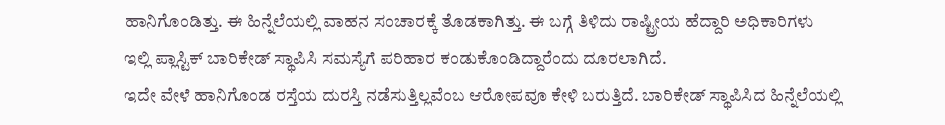ಹಾನಿಗೊಂಡಿತ್ತು. ಈ ಹಿನ್ನೆಲೆಯಲ್ಲಿ ವಾಹನ ಸಂಚಾರಕ್ಕೆ ತೊಡಕಾಗಿತ್ತು. ಈ ಬಗ್ಗೆ ತಿಳಿದು ರಾಷ್ಟ್ರೀಯ ಹೆದ್ದಾರಿ ಅಧಿಕಾರಿಗಳು ಇಲ್ಲಿ ಪ್ಲಾಸ್ಟಿಕ್ ಬಾರಿಕೇಡ್ ಸ್ಥಾಪಿಸಿ ಸಮಸ್ಯೆಗೆ ಪರಿಹಾರ ಕಂಡುಕೊಂಡಿದ್ದಾರೆಂದು ದೂರಲಾಗಿದೆ.
ಇದೇ ವೇಳೆ ಹಾನಿಗೊಂಡ ರಸ್ತೆಯ ದುರಸ್ತಿ ನಡೆಸುತ್ತಿಲ್ಲವೆಂಬ ಆರೋಪವೂ ಕೇಳಿ ಬರುತ್ತಿದೆ. ಬಾರಿಕೇಡ್ ಸ್ಥಾಪಿಸಿದ ಹಿನ್ನೆಲೆಯಲ್ಲಿ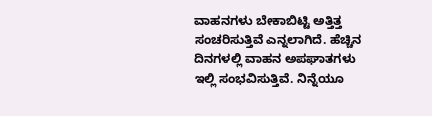ವಾಹನಗಳು ಬೇಕಾಬಿಟ್ಟಿ ಅತ್ತಿತ್ತ ಸಂಚರಿಸುತ್ತಿವೆ ಎನ್ನಲಾಗಿದೆ. ಹೆಚ್ಚಿನ ದಿನಗಳಲ್ಲಿ ವಾಹನ ಅಪಘಾತಗಳು ಇಲ್ಲಿ ಸಂಭವಿಸುತ್ತಿವೆ. ನಿನ್ನೆಯೂ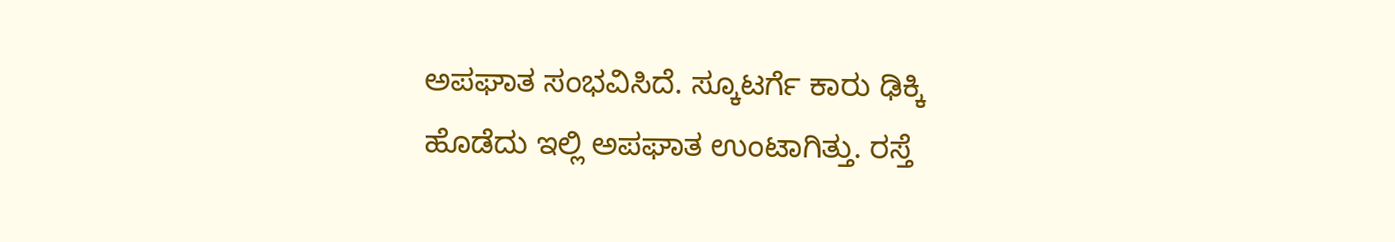ಅಪಘಾತ ಸಂಭವಿಸಿದೆ. ಸ್ಕೂಟರ್ಗೆ ಕಾರು ಢಿಕ್ಕಿ ಹೊಡೆದು ಇಲ್ಲಿ ಅಪಘಾತ ಉಂಟಾಗಿತ್ತು. ರಸ್ತೆ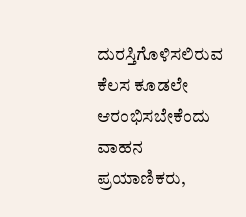ದುರಸ್ತಿಗೊಳಿಸಲಿರುವ ಕೆಲಸ ಕೂಡಲೇ ಆರಂಭಿಸಬೇಕೆಂದು ವಾಹನ ಪ್ರಯಾಣಿಕರು,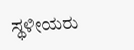ಸ್ಥಳೀಯರು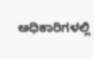ಅಧಿಕಾರಿಗಳಲ್ಲಿ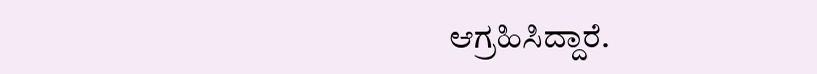ಆಗ್ರಹಿಸಿದ್ದಾರೆ.